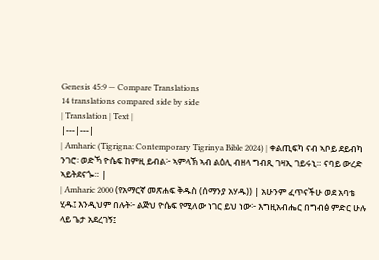Genesis 45:9 — Compare Translations
14 translations compared side by side
| Translation | Text |
|---|---|
| Amharic (Tigrigna: Contemporary Tigrinya Bible 2024) | ቀልጢፍካ ናብ ኣቦይ ደይብካ ንገሮ፡ ወድኻ ዮሴፍ ከምዚ ይብል፦ ኣምላኽ ኣብ ልዕሊ ብዘላ ግብጺ ገዛኢ ገይሩኒ። ናባይ ውረድ ኣይትደናጐ። |
| Amharic 2000 (የአማርኛ መጽሐፍ ቅዱስ (ሰማንያ አሃዱ)) | አሁንም ፈጥናችሁ ወደ አባቴ ሂዱ፤ እንዲህም በሉት፦ ልጅህ ዮሴፍ የሚለው ነገር ይህ ነው፦ እግዚአብሔር በግብፅ ምድር ሁሉ ላይ ጌታ አደረገኝ፤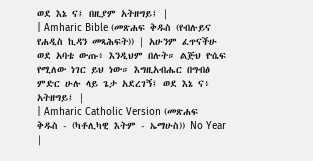ወደ እኔ ና፤ በዚያም አትዘግይ፤ |
| Amharic Bible (መጽሐፍ ቅዱስ (የብሉይና የሐዲስ ኪዳን መጻሕፍት)) | አሁንም ፈጥናችሁ ወደ አባቴ ውጡ፥ እንዲህም በሉት። ልጅህ ዮሴፍ የሚለው ነገር ይህ ነው። እግዚአብሔር በግብፅ ምድር ሁሉ ላይ ጌታ አደረገኝ፤ ወደ እኔ ና፥ አትዘግይ፤ |
| Amharic Catholic Version (መጽሐፍ ቅዱስ - (ካቶሊካዊ እትም - ኤማሁስ)) No Year |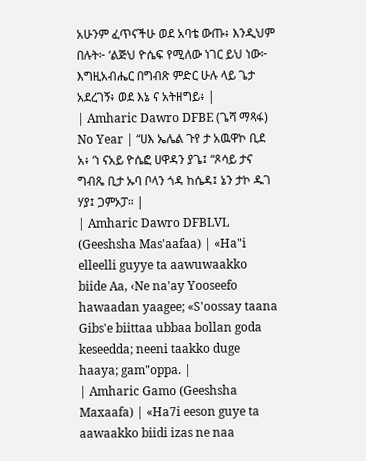አሁንም ፈጥናችሁ ወደ አባቴ ውጡ፥ እንዲህም በሉት፦ ‘ልጅህ ዮሴፍ የሚለው ነገር ይህ ነው፦ እግዚአብሔር በግብጽ ምድር ሁሉ ላይ ጌታ አደረገኝ፥ ወደ እኔ ና አትዘግይ፥ |
| Amharic Dawro DFBE (ጌሻ ማጻፋ) No Year | “ሀእ ኤሌል ጉየ ታ አዉዋኮ ቢደ አ፥ ‘ነ ናአይ ዮሴፎ ሀዋዳን ያጌ፤ “ጾሳይ ታና ግብጼ ቢታ ኡባ ቦላን ጎዳ ከሴዳ፤ ኔን ታኮ ዱገ ሃያ፤ ጋምኦፓ። |
| Amharic Dawro DFBLVL (Geeshsha Mas'aafaa) | «Ha"i elleelli guyye ta aawuwaakko biide Aa, ‹Ne na'ay Yooseefo hawaadan yaagee; «S'oossay taana Gibs'e biittaa ubbaa bollan goda keseedda; neeni taakko duge haaya; gam"oppa. |
| Amharic Gamo (Geeshsha Maxaafa) | «Ha7i eeson guye ta aawaakko biidi izas ne naa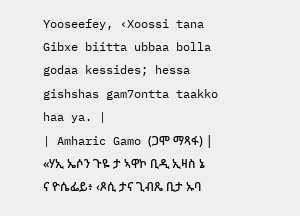Yooseefey, ‹Xoossi tana Gibxe biitta ubbaa bolla godaa kessides; hessa gishshas gam7ontta taakko haa ya. |
| Amharic Gamo (ጋሞ ማጻፋ) | «ሃኢ ኤሶን ጉዬ ታ ኣዋኮ ቢዲ ኢዛስ ኔ ና ዮሴፌይ፥ ‹ጾሲ ታና ጊብጼ ቢታ ኡባ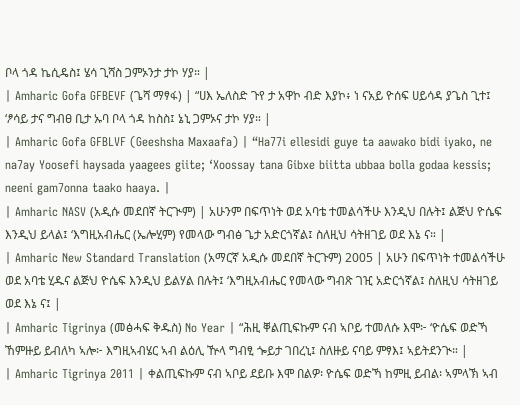ቦላ ጎዳ ኬሲዴስ፤ ሄሳ ጊሻስ ጋምኦንታ ታኮ ሃያ። |
| Amharic Gofa GFBEVF (ጌሻ ማፃፋ) | “ሀእ ኤለስድ ጉየ ታ አዋኮ ብድ እያኮ፥ ነ ናአይ ዮሰፍ ሀይሳዳ ያጌስ ጊተ፤ ‘ፆሳይ ታና ግብፀ ቢታ ኡባ ቦላ ጎዳ ከስስ፤ ኔኒ ጋምኦና ታኮ ሃያ። |
| Amharic Gofa GFBLVF (Geeshsha Maxaafa) | “Ha77i ellesidi guye ta aawako bidi iyako, ne na7ay Yoosefi haysada yaagees giite; ‘Xoossay tana Gibxe biitta ubbaa bolla godaa kessis; neeni gam7onna taako haaya. |
| Amharic NASV (አዲሱ መደበኛ ትርጒም) | አሁንም በፍጥነት ወደ አባቴ ተመልሳችሁ እንዲህ በሉት፤ ልጅህ ዮሴፍ እንዲህ ይላል፤ ‘እግዚአብሔር (ኤሎሂም) የመላው ግብፅ ጌታ አድርጎኛል፤ ስለዚህ ሳትዘገይ ወደ እኔ ና። |
| Amharic New Standard Translation (አማርኛ አዲሱ መደበኛ ትርጉም) 2005 | አሁን በፍጥነት ተመልሳችሁ ወደ አባቴ ሂዱና ልጅህ ዮሴፍ እንዲህ ይልሃል በሉት፤ ‘እግዚአብሔር የመላው ግብጽ ገዢ አድርጎኛል፤ ስለዚህ ሳትዘገይ ወደ እኔ ና፤ |
| Amharic Tigrinya (መፅሓፍ ቅዱስ) No Year | “ሕዚ ቐልጢፍኩም ናብ ኣቦይ ተመለሱ እሞ፦ ‘ዮሴፍ ወድኻ ኸምዙይ ይብለካ ኣሎ፦ እግዚኣብሄር ኣብ ልዕሊ ዅላ ግብፂ ጐይታ ገበረኒ፤ ስለዙይ ናባይ ምፃእ፤ ኣይትደንጒ። |
| Amharic Tigrinya 2011 | ቀልጢፍኩም ናብ ኣቦይ ደይቡ እሞ በልዎ፡ ዮሴፍ ወድኻ ከምዚ ይብል፡ ኣምላኽ ኣብ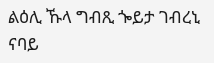ልዕሊ ኹላ ግብጺ ጐይታ ገብረኒ ናባይ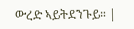ውረድ ኣይትደንጉይ። |